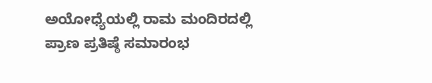ಅಯೋಧ್ಯೆಯಲ್ಲಿ ರಾಮ ಮಂದಿರದಲ್ಲಿ ಪ್ರಾಣ ಪ್ರತಿಷ್ಠೆ ಸಮಾರಂಭ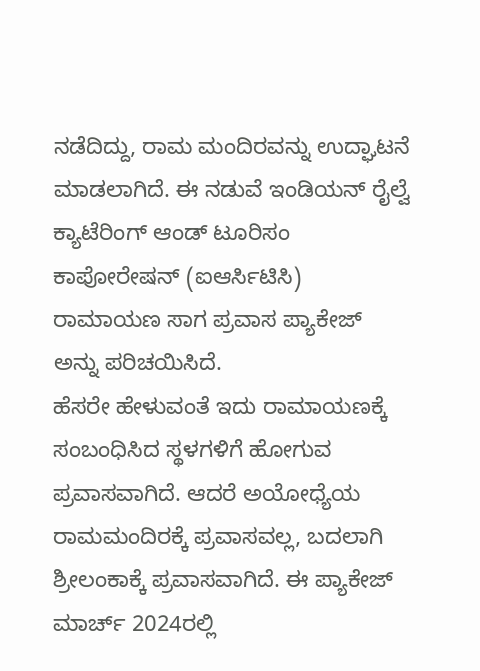ನಡೆದಿದ್ದು, ರಾಮ ಮಂದಿರವನ್ನು ಉದ್ಘಾಟನೆ ಮಾಡಲಾಗಿದೆ. ಈ ನಡುವೆ ಇಂಡಿಯನ್ ರೈಲ್ವೆ ಕ್ಯಾಟೆರಿಂಗ್ ಆಂಡ್ ಟೂರಿಸಂ ಕಾಪೋರೇಷನ್ (ಐಆರ್ಸಿಟಿಸಿ) ರಾಮಾಯಣ ಸಾಗ ಪ್ರವಾಸ ಪ್ಯಾಕೇಜ್ ಅನ್ನು ಪರಿಚಯಿಸಿದೆ.
ಹೆಸರೇ ಹೇಳುವಂತೆ ಇದು ರಾಮಾಯಣಕ್ಕೆ ಸಂಬಂಧಿಸಿದ ಸ್ಥಳಗಳಿಗೆ ಹೋಗುವ ಪ್ರವಾಸವಾಗಿದೆ. ಆದರೆ ಅಯೋಧ್ಯೆಯ ರಾಮಮಂದಿರಕ್ಕೆ ಪ್ರವಾಸವಲ್ಲ, ಬದಲಾಗಿ ಶ್ರೀಲಂಕಾಕ್ಕೆ ಪ್ರವಾಸವಾಗಿದೆ. ಈ ಪ್ಯಾಕೇಜ್ ಮಾರ್ಚ್ 2024ರಲ್ಲಿ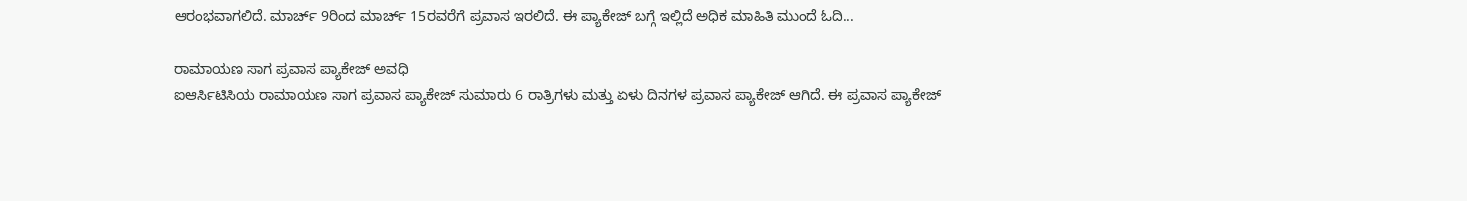ಆರಂಭವಾಗಲಿದೆ. ಮಾರ್ಚ್ 9ರಿಂದ ಮಾರ್ಚ್ 15ರವರೆಗೆ ಪ್ರವಾಸ ಇರಲಿದೆ. ಈ ಪ್ಯಾಕೇಜ್ ಬಗ್ಗೆ ಇಲ್ಲಿದೆ ಅಧಿಕ ಮಾಹಿತಿ ಮುಂದೆ ಓದಿ...

ರಾಮಾಯಣ ಸಾಗ ಪ್ರವಾಸ ಪ್ಯಾಕೇಜ್ ಅವಧಿ
ಐಆರ್ಸಿಟಿಸಿಯ ರಾಮಾಯಣ ಸಾಗ ಪ್ರವಾಸ ಪ್ಯಾಕೇಜ್ ಸುಮಾರು 6 ರಾತ್ರಿಗಳು ಮತ್ತು ಏಳು ದಿನಗಳ ಪ್ರವಾಸ ಪ್ಯಾಕೇಜ್ ಆಗಿದೆ. ಈ ಪ್ರವಾಸ ಪ್ಯಾಕೇಜ್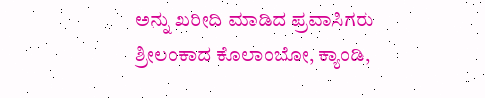ಅನ್ನು ಖರೀದಿ ಮಾಡಿದ ಪ್ರವಾಸಿಗರು ಶ್ರೀಲಂಕಾದ ಕೊಲಾಂಬೋ, ಕ್ಯಾಂಡಿ,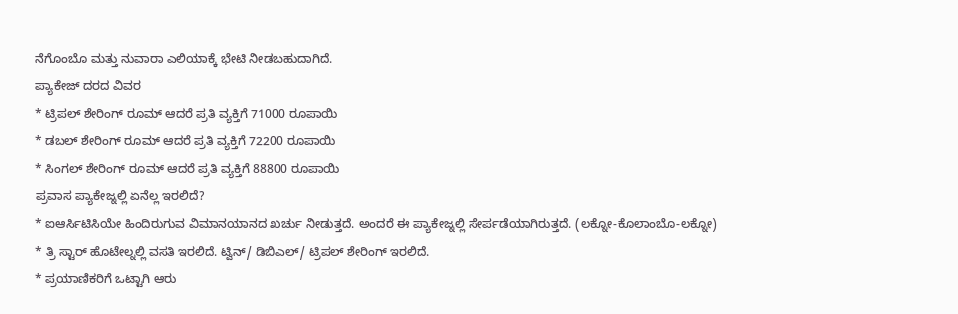ನೆಗೊಂಬೊ ಮತ್ತು ನುವಾರಾ ಎಲಿಯಾಕ್ಕೆ ಭೇಟಿ ನೀಡಬಹುದಾಗಿದೆ.
ಪ್ಯಾಕೇಜ್ ದರದ ವಿವರ
* ಟ್ರಿಪಲ್ ಶೇರಿಂಗ್ ರೂಮ್ ಆದರೆ ಪ್ರತಿ ವ್ಯಕ್ತಿಗೆ 71000 ರೂಪಾಯಿ
* ಡಬಲ್ ಶೇರಿಂಗ್ ರೂಮ್ ಆದರೆ ಪ್ರತಿ ವ್ಯಕ್ತಿಗೆ 72200 ರೂಪಾಯಿ
* ಸಿಂಗಲ್ ಶೇರಿಂಗ್ ರೂಮ್ ಆದರೆ ಪ್ರತಿ ವ್ಯಕ್ತಿಗೆ 88800 ರೂಪಾಯಿ
ಪ್ರವಾಸ ಪ್ಯಾಕೇಜ್ನಲ್ಲಿ ಏನೆಲ್ಲ ಇರಲಿದೆ?
* ಐಆರ್ಸಿಟಿಸಿಯೇ ಹಿಂದಿರುಗುವ ವಿಮಾನಯಾನದ ಖರ್ಚು ನೀಡುತ್ತದೆ. ಅಂದರೆ ಈ ಪ್ಯಾಕೇಜ್ನಲ್ಲಿ ಸೇರ್ಪಡೆಯಾಗಿರುತ್ತದೆ. (ಲಕ್ನೋ-ಕೊಲಾಂಬೊ-ಲಕ್ನೋ)
* ತ್ರಿ ಸ್ಟಾರ್ ಹೊಟೇಲ್ನಲ್ಲಿ ವಸತಿ ಇರಲಿದೆ. ಟ್ವಿನ್/ ಡಿಬಿಎಲ್/ ಟ್ರಿಪಲ್ ಶೇರಿಂಗ್ ಇರಲಿದೆ.
* ಪ್ರಯಾಣಿಕರಿಗೆ ಒಟ್ಟಾಗಿ ಆರು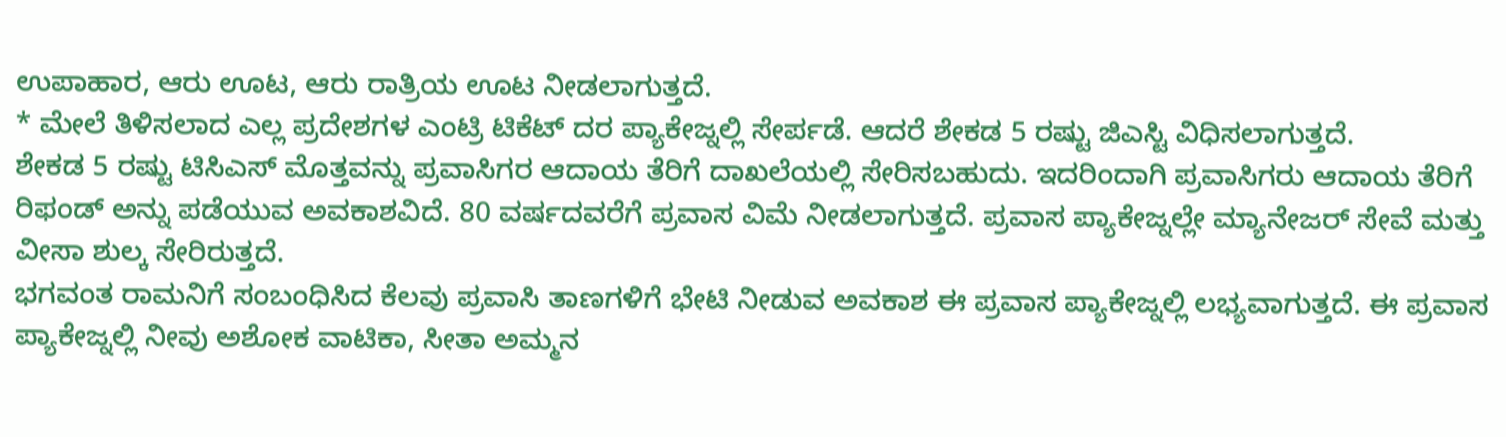ಉಪಾಹಾರ, ಆರು ಊಟ, ಆರು ರಾತ್ರಿಯ ಊಟ ನೀಡಲಾಗುತ್ತದೆ.
* ಮೇಲೆ ತಿಳಿಸಲಾದ ಎಲ್ಲ ಪ್ರದೇಶಗಳ ಎಂಟ್ರಿ ಟಿಕೆಟ್ ದರ ಪ್ಯಾಕೇಜ್ನಲ್ಲಿ ಸೇರ್ಪಡೆ. ಆದರೆ ಶೇಕಡ 5 ರಷ್ಟು ಜಿಎಸ್ಟಿ ವಿಧಿಸಲಾಗುತ್ತದೆ.
ಶೇಕಡ 5 ರಷ್ಟು ಟಿಸಿಎಸ್ ಮೊತ್ತವನ್ನು ಪ್ರವಾಸಿಗರ ಆದಾಯ ತೆರಿಗೆ ದಾಖಲೆಯಲ್ಲಿ ಸೇರಿಸಬಹುದು. ಇದರಿಂದಾಗಿ ಪ್ರವಾಸಿಗರು ಆದಾಯ ತೆರಿಗೆ ರಿಫಂಡ್ ಅನ್ನು ಪಡೆಯುವ ಅವಕಾಶವಿದೆ. 80 ವರ್ಷದವರೆಗೆ ಪ್ರವಾಸ ವಿಮೆ ನೀಡಲಾಗುತ್ತದೆ. ಪ್ರವಾಸ ಪ್ಯಾಕೇಜ್ನಲ್ಲೇ ಮ್ಯಾನೇಜರ್ ಸೇವೆ ಮತ್ತು ವೀಸಾ ಶುಲ್ಕ ಸೇರಿರುತ್ತದೆ.
ಭಗವಂತ ರಾಮನಿಗೆ ಸಂಬಂಧಿಸಿದ ಕೆಲವು ಪ್ರವಾಸಿ ತಾಣಗಳಿಗೆ ಭೇಟಿ ನೀಡುವ ಅವಕಾಶ ಈ ಪ್ರವಾಸ ಪ್ಯಾಕೇಜ್ನಲ್ಲಿ ಲಭ್ಯವಾಗುತ್ತದೆ. ಈ ಪ್ರವಾಸ ಪ್ಯಾಕೇಜ್ನಲ್ಲಿ ನೀವು ಅಶೋಕ ವಾಟಿಕಾ, ಸೀತಾ ಅಮ್ಮನ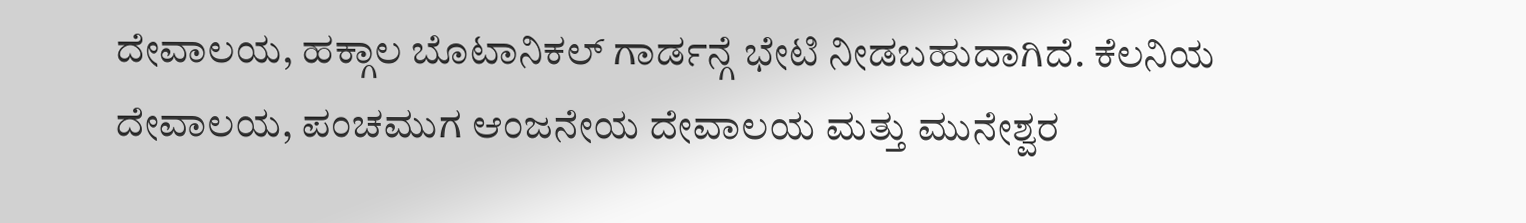ದೇವಾಲಯ, ಹಕ್ಗಾಲ ಬೊಟಾನಿಕಲ್ ಗಾರ್ಡನ್ಗೆ ಭೇಟಿ ನೀಡಬಹುದಾಗಿದೆ. ಕೆಲನಿಯ ದೇವಾಲಯ, ಪಂಚಮುಗ ಆಂಜನೇಯ ದೇವಾಲಯ ಮತ್ತು ಮುನೇಶ್ವರ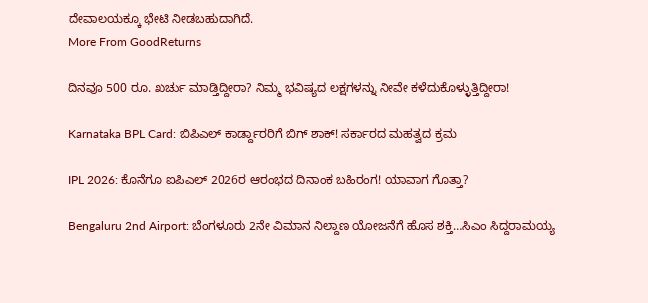ದೇವಾಲಯಕ್ಕೂ ಭೇಟಿ ನೀಡಬಹುದಾಗಿದೆ.
More From GoodReturns

ದಿನವೂ 500 ರೂ. ಖರ್ಚು ಮಾಡ್ತಿದ್ದೀರಾ? ನಿಮ್ಮ ಭವಿಷ್ಯದ ಲಕ್ಷಗಳನ್ನು ನೀವೇ ಕಳೆದುಕೊಳ್ಳುತ್ತಿದ್ದೀರಾ!

Karnataka BPL Card: ಬಿಪಿಎಲ್ ಕಾರ್ಡ್ದಾರರಿಗೆ ಬಿಗ್ ಶಾಕ್! ಸರ್ಕಾರದ ಮಹತ್ವದ ಕ್ರಮ

IPL 2026: ಕೊನೆಗೂ ಐಪಿಎಲ್ 2026ರ ಆರಂಭದ ದಿನಾಂಕ ಬಹಿರಂಗ! ಯಾವಾಗ ಗೊತ್ತಾ?

Bengaluru 2nd Airport: ಬೆಂಗಳೂರು 2ನೇ ವಿಮಾನ ನಿಲ್ದಾಣ ಯೋಜನೆಗೆ ಹೊಸ ಶಕ್ತಿ…ಸಿಎಂ ಸಿದ್ದರಾಮಯ್ಯ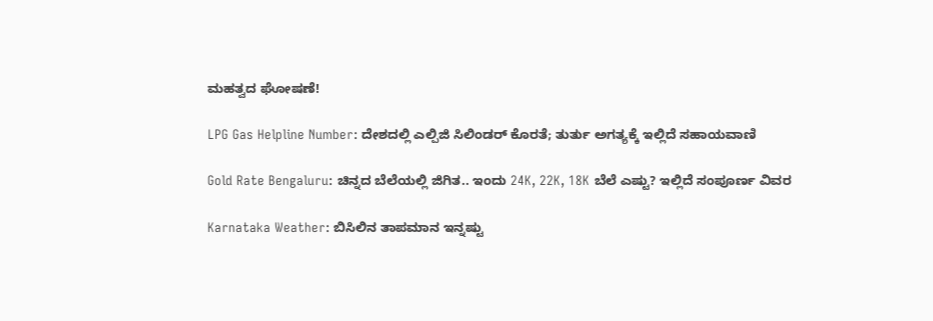ಮಹತ್ವದ ಘೋಷಣೆ!

LPG Gas Helpline Number: ದೇಶದಲ್ಲಿ ಎಲ್ಪಿಜಿ ಸಿಲಿಂಡರ್ ಕೊರತೆ; ತುರ್ತು ಅಗತ್ಯಕ್ಕೆ ಇಲ್ಲಿದೆ ಸಹಾಯವಾಣಿ

Gold Rate Bengaluru: ಚಿನ್ನದ ಬೆಲೆಯಲ್ಲಿ ಜಿಗಿತ.. ಇಂದು 24K, 22K, 18K ಬೆಲೆ ಎಷ್ಟು? ಇಲ್ಲಿದೆ ಸಂಪೂರ್ಣ ವಿವರ

Karnataka Weather: ಬಿಸಿಲಿನ ತಾಪಮಾನ ಇನ್ನಷ್ಟು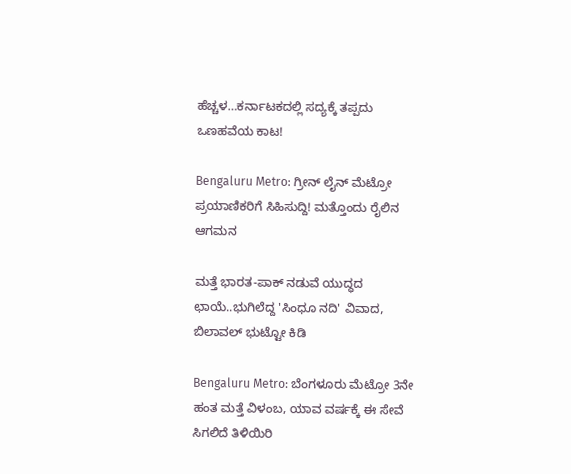ಹೆಚ್ಚಳ…ಕರ್ನಾಟಕದಲ್ಲಿ ಸದ್ಯಕ್ಕೆ ತಪ್ಪದು ಒಣಹವೆಯ ಕಾಟ!

Bengaluru Metro: ಗ್ರೀನ್ ಲೈನ್ ಮೆಟ್ರೋ ಪ್ರಯಾಣಿಕರಿಗೆ ಸಿಹಿಸುದ್ದಿ! ಮತ್ತೊಂದು ರೈಲಿನ ಆಗಮನ

ಮತ್ತೆ ಭಾರತ-ಪಾಕ್ ನಡುವೆ ಯುದ್ಧದ ಛಾಯೆ..ಭುಗಿಲೆದ್ದ 'ಸಿಂಧೂ ನದಿ' ವಿವಾದ, ಬಿಲಾವಲ್ ಭುಟ್ಟೋ ಕಿಡಿ

Bengaluru Metro: ಬೆಂಗಳೂರು ಮೆಟ್ರೋ 3ನೇ ಹಂತ ಮತ್ತೆ ವಿಳಂಬ, ಯಾವ ವರ್ಷಕ್ಕೆ ಈ ಸೇವೆ ಸಿಗಲಿದೆ ತಿಳಿಯಿರಿ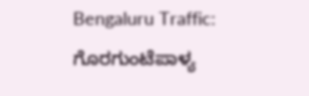Bengaluru Traffic: ಗೊರಗುಂಟೆಪಾಳ್ಯ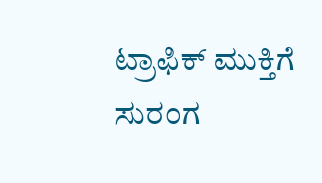ಟ್ರಾಫಿಕ್ ಮುಕ್ತಿಗೆ ಸುರಂಗ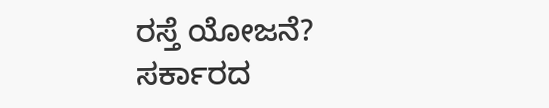ರಸ್ತೆ ಯೋಜನೆ? ಸರ್ಕಾರದ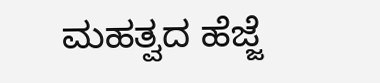ಮಹತ್ವದ ಹೆಜ್ಜೆ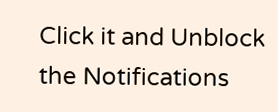Click it and Unblock the Notifications